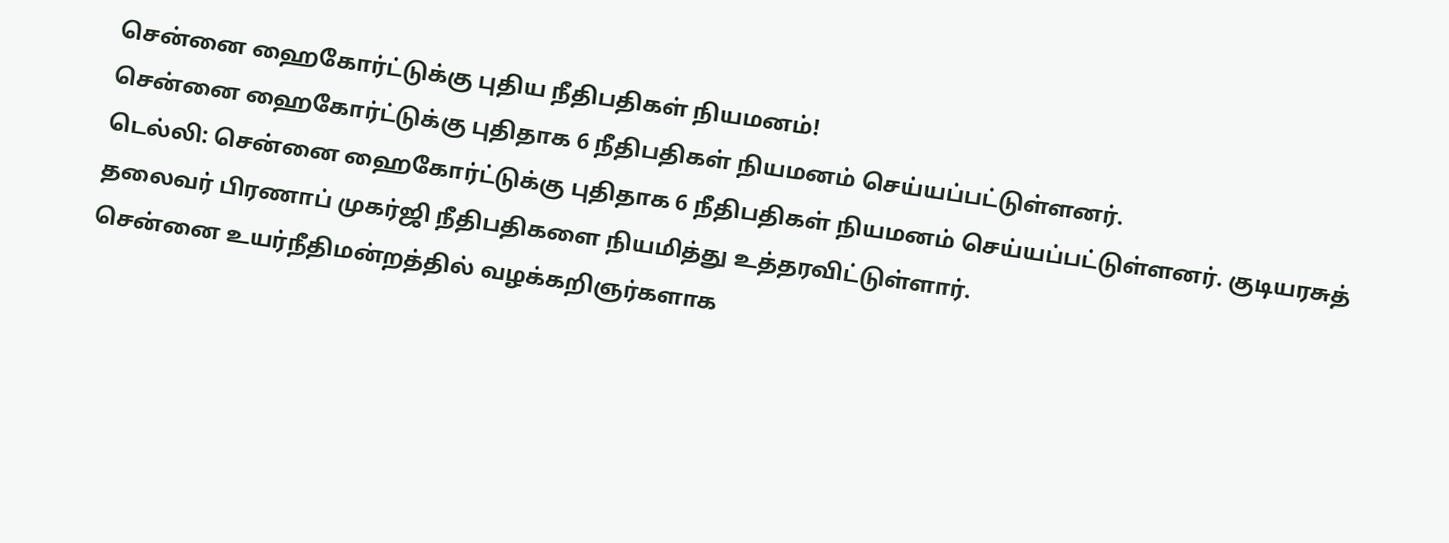சென்னை ஹைகோர்ட்டுக்கு புதிய நீதிபதிகள் நியமனம்!
சென்னை ஹைகோர்ட்டுக்கு புதிதாக 6 நீதிபதிகள் நியமனம் செய்யப்பட்டுள்ளனர்.
டெல்லி: சென்னை ஹைகோர்ட்டுக்கு புதிதாக 6 நீதிபதிகள் நியமனம் செய்யப்பட்டுள்ளனர். குடியரசுத் தலைவர் பிரணாப் முகர்ஜி நீதிபதிகளை நியமித்து உத்தரவிட்டுள்ளார்.
சென்னை உயர்நீதிமன்றத்தில் வழக்கறிஞர்களாக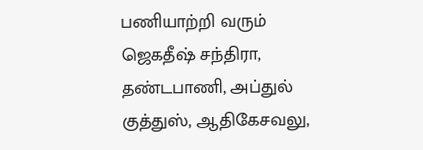பணியாற்றி வரும் ஜெகதீஷ் சந்திரா, தண்டபாணி, அப்துல் குத்துஸ், ஆதிகேசவலு,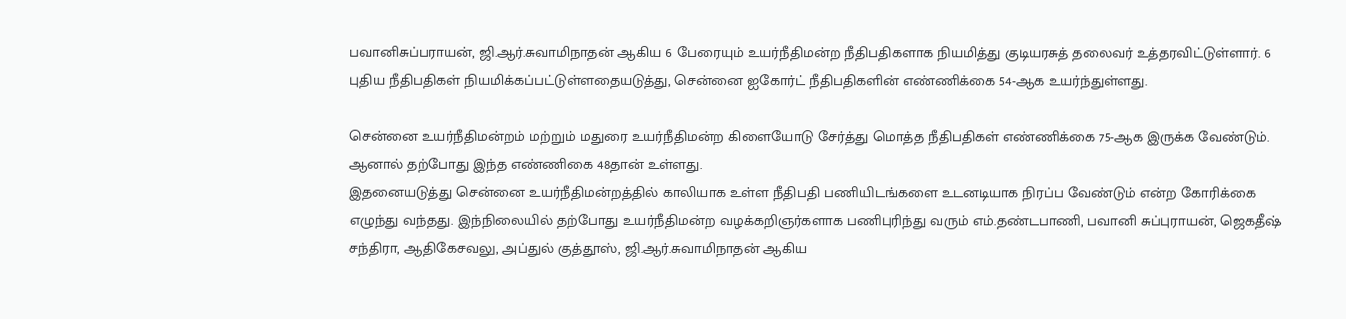பவானிசுப்பராயன், ஜி.ஆர்.சுவாமிநாதன் ஆகிய 6 பேரையும் உயர்நீதிமன்ற நீதிபதிகளாக நியமித்து குடியரசுத் தலைவர் உத்தரவிட்டுள்ளார். 6 புதிய நீதிபதிகள் நியமிக்கப்பட்டுள்ளதையடுத்து, சென்னை ஐகோர்ட் நீதிபதிகளின் எண்ணிக்கை 54-ஆக உயர்ந்துள்ளது.

சென்னை உயர்நீதிமன்றம் மற்றும் மதுரை உயர்நீதிமன்ற கிளையோடு சேர்த்து மொத்த நீதிபதிகள் எண்ணிக்கை 75-ஆக இருக்க வேண்டும். ஆனால் தற்போது இந்த எண்ணிகை 48தான் உள்ளது.
இதனையடுத்து சென்னை உயர்நீதிமன்றத்தில் காலியாக உள்ள நீதிபதி பணியிடங்களை உடனடியாக நிரப்ப வேண்டும் என்ற கோரிக்கை எழுந்து வந்தது. இந்நிலையில் தற்போது உயர்நீதிமன்ற வழக்கறிஞர்களாக பணிபுரிந்து வரும் எம்.தண்டபாணி, பவானி சுப்புராயன், ஜெகதீஷ் சந்திரா, ஆதிகேசவலு, அப்துல் குத்தூஸ், ஜி.ஆர்.சுவாமிநாதன் ஆகிய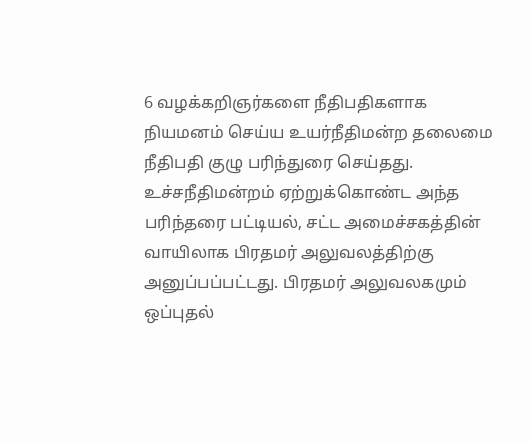6 வழக்கறிஞர்களை நீதிபதிகளாக நியமனம் செய்ய உயர்நீதிமன்ற தலைமை நீதிபதி குழு பரிந்துரை செய்தது.
உச்சநீதிமன்றம் ஏற்றுக்கொண்ட அந்த பரிந்தரை பட்டியல், சட்ட அமைச்சகத்தின் வாயிலாக பிரதமர் அலுவலத்திற்கு அனுப்பப்பட்டது. பிரதமர் அலுவலகமும் ஒப்புதல்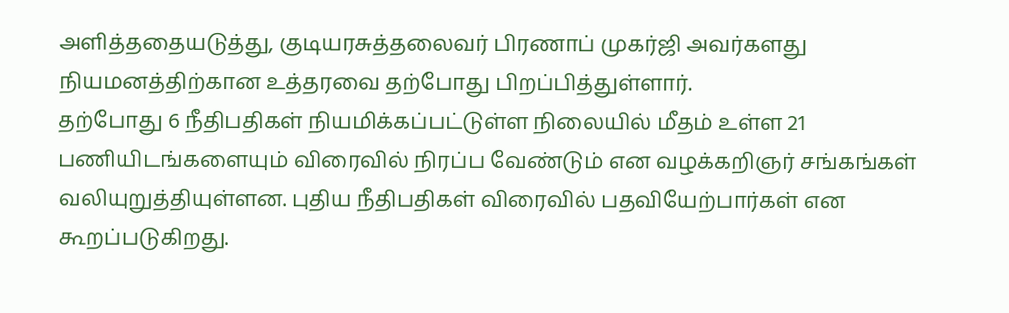அளித்ததையடுத்து, குடியரசுத்தலைவர் பிரணாப் முகர்ஜி அவர்களது நியமனத்திற்கான உத்தரவை தற்போது பிறப்பித்துள்ளார்.
தற்போது 6 நீதிபதிகள் நியமிக்கப்பட்டுள்ள நிலையில் மீதம் உள்ள 21 பணியிடங்களையும் விரைவில் நிரப்ப வேண்டும் என வழக்கறிஞர் சங்கங்கள் வலியுறுத்தியுள்ளன. புதிய நீதிபதிகள் விரைவில் பதவியேற்பார்கள் என கூறப்படுகிறது.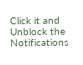Click it and Unblock the Notifications